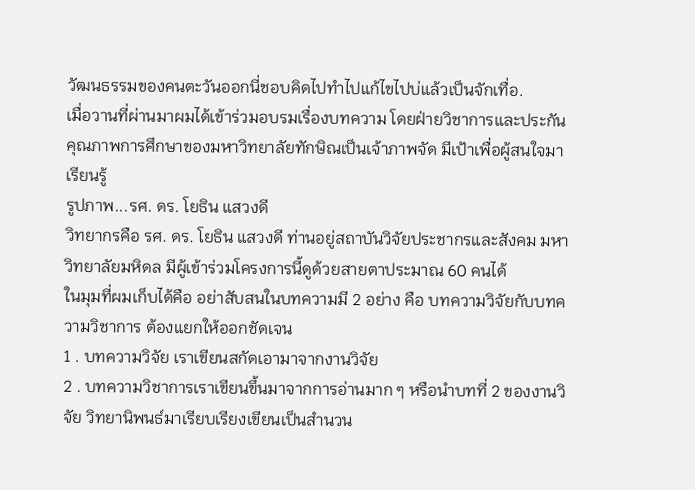วัฒนธรรมของคนตะวันออกนี่ชอบคิดไปทำไปแก้ไขไปบ่แล้วเป็นจักเทื่อ.
เมื่อวานที่ผ่านมาผมได้เข้าร่วมอบรมเรื่องบทความ โดยฝ่ายวิชาการและประกันคุณภาพการศึกษาของมหาวิทยาลัยทักษิณเป็นเจ้าภาพจัด มีเป้าเพื่อผู้สนใจมาเรียนรู้
รูปภาพ...รศ. ดร. โยธิน แสวงดี
วิทยากรคือ รศ. ดร. โยธิน แสวงดี ท่านอยู่สถาบันวิจัยประชากรและสังคม มหาวิทยาลัยมหิดล มีผู้เข้าร่วมโครงการนี้ดูด้วยสายตาประมาณ 60 คนได้
ในมุมที่ผมเก็บได้คือ อย่าสับสนในบทความมี 2 อย่าง คือ บทความวิจัยกับบทความวิชาการ ต้องแยกให้ออกชัดเจน
1 . บทความวิจัย เราเขียนสกัดเอามาจากงานวิจัย
2 . บทความวิชาการเราเขียนขึ้นมาจากการอ่านมาก ๆ หรือนำบทที่ 2 ของงานวิจัย วิทยานิพนธ์มาเรียบเรียงเขียนเป็นสำนวน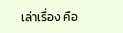เล่าเรื่อง คือ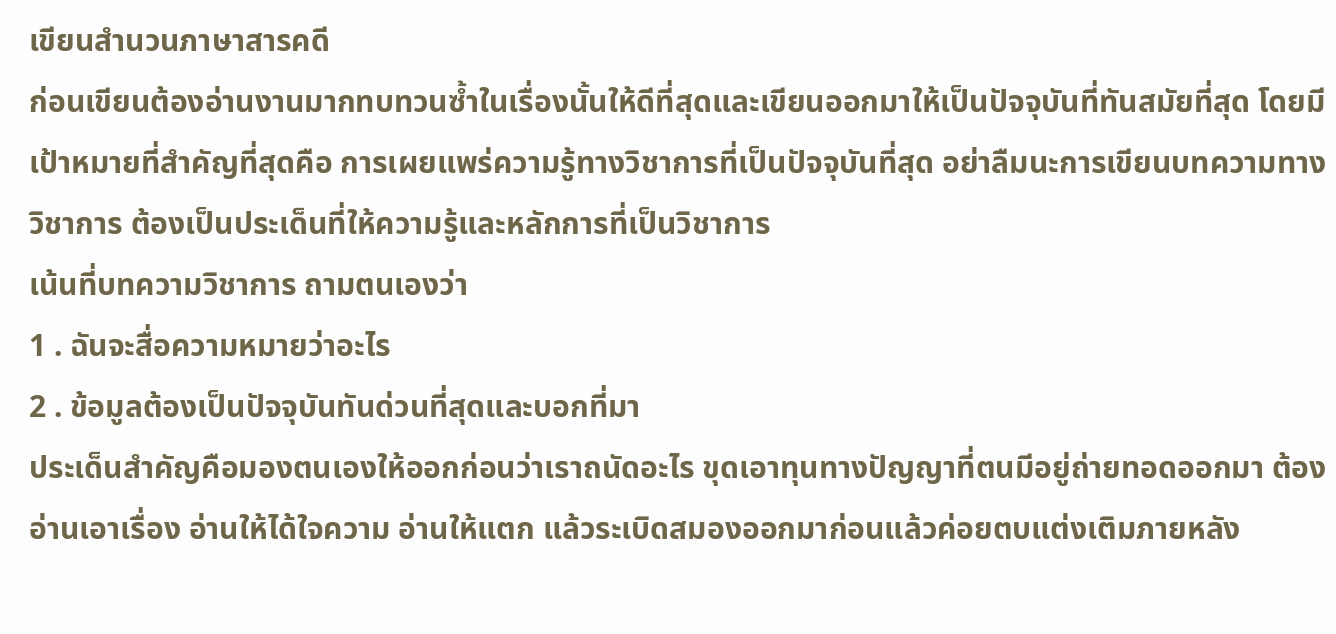เขียนสำนวนภาษาสารคดี
ก่อนเขียนต้องอ่านงานมากทบทวนซ้ำในเรื่องนั้นให้ดีที่สุดและเขียนออกมาให้เป็นปัจจุบันที่ทันสมัยที่สุด โดยมีเป้าหมายที่สำคัญที่สุดคือ การเผยแพร่ความรู้ทางวิชาการที่เป็นปัจจุบันที่สุด อย่าลืมนะการเขียนบทความทางวิชาการ ต้องเป็นประเด็นที่ให้ความรู้และหลักการที่เป็นวิชาการ
เน้นที่บทความวิชาการ ถามตนเองว่า
1 . ฉันจะสื่อความหมายว่าอะไร
2 . ข้อมูลต้องเป็นปัจจุบันทันด่วนที่สุดและบอกที่มา
ประเด็นสำคัญคือมองตนเองให้ออกก่อนว่าเราถนัดอะไร ขุดเอาทุนทางปัญญาที่ตนมีอยู่ถ่ายทอดออกมา ต้องอ่านเอาเรื่อง อ่านให้ได้ใจความ อ่านให้แตก แล้วระเบิดสมองออกมาก่อนแล้วค่อยตบแต่งเติมภายหลัง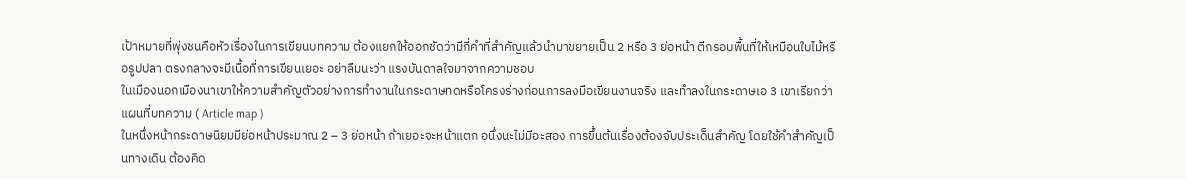เป้าหมายที่พุ่งชนคือหัวเรื่องในการเขียนบทความ ต้องแยกให้ออกชัดว่ามีกี่คำที่สำคัญแล้วนำมาขยายเป็น 2 หรือ 3 ย่อหน้า ตีกรอบพื้นที่ให้เหมือนใบไม้หรือรูปปลา ตรงกลางจะมีเนื้อที่การเขียนเยอะ อย่าลืมนะว่า แรงบันดาลใจมาจากความชอบ
ในเมืองนอกเมืองนาเขาให้ความสำคัญตัวอย่างการทำงานในกระดาษทดหรือโครงร่างก่อนการลงมือเขียนงานจริง และทำลงในกระดาษเอ 3 เขาเรียกว่า แผนที่บทความ ( Article map )
ในหนึ่งหน้ากระดาษนิยมมีย่อหน้าประมาณ 2 – 3 ย่อหน้า ถ้าเยอะจะหน้าแตก อนึ่งนะไม่มีอะสอง การขึ้นต้นเรื่องต้องจับประเด็นสำคัญ โดยใช้คำสำคัญเป็นทางเดิน ต้องคิด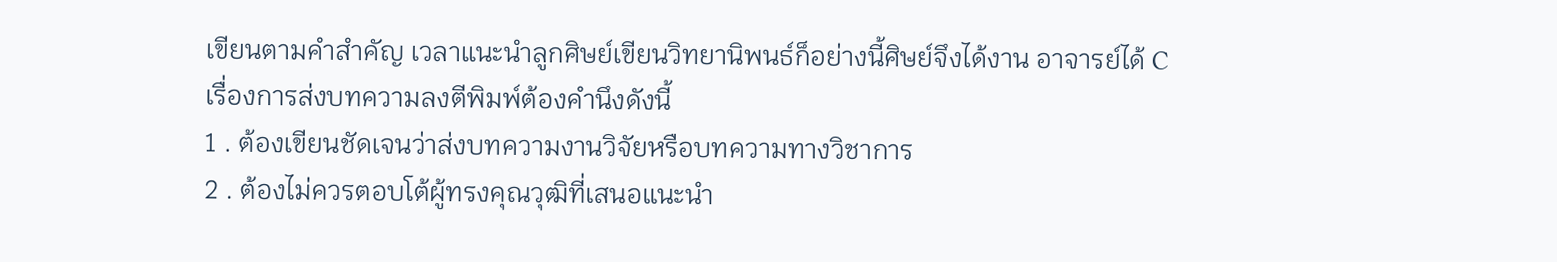เขียนตามคำสำคัญ เวลาแนะนำลูกศิษย์เขียนวิทยานิพนธ์ก็อย่างนี้ศิษย์จึงได้งาน อาจารย์ได้ C
เรื่องการส่งบทความลงตีพิมพ์ต้องคำนึงดังนี้
1 . ต้องเขียนชัดเจนว่าส่งบทความงานวิจัยหรือบทความทางวิชาการ
2 . ต้องไม่ควรตอบโต้ผู้ทรงคุณวุฒิที่เสนอแนะนำ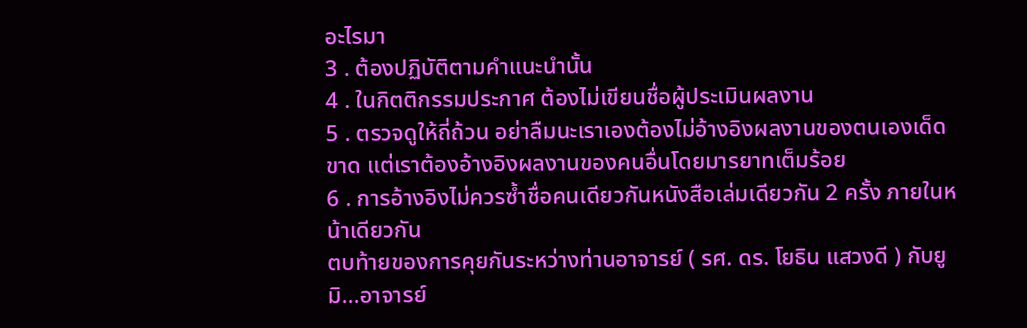อะไรมา
3 . ต้องปฏิบัติตามคำแนะนำนั้น
4 . ในกิตติกรรมประกาศ ต้องไม่เขียนชื่อผู้ประเมินผลงาน
5 . ตรวจดูให้ถี่ถ้วน อย่าลืมนะเราเองต้องไม่อ้างอิงผลงานของตนเองเด็ดขาด แต่เราต้องอ้างอิงผลงานของคนอื่นโดยมารยาทเต็มร้อย
6 . การอ้างอิงไม่ควรซ้ำชื่อคนเดียวกันหนังสือเล่มเดียวกัน 2 ครั้ง ภายในหน้าเดียวกัน
ตบท้ายของการคุยกันระหว่างท่านอาจารย์ ( รศ. ดร. โยธิน แสวงดี ) กับยูมิ...อาจารย์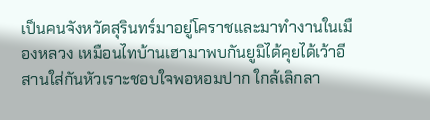เป็นคนจังหวัดสุรินทร์มาอยู่โคราชและมาทำงานในเมืองหลวง เหมือนไทบ้านเฮามาพบกันยูมิได้คุยได้เว้าอีสานใส่กันหัวเราะชอบใจพอหอมปาก ใกล้เลิกลา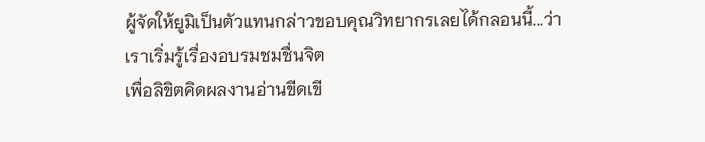ผู้จัดให้ยูมิเป็นตัวแทนกล่าวขอบคุณวิทยากรเลยได้กลอนนี้...ว่า
เราเริ่มรู้เรื่องอบรมชมชื่นจิต
เพื่อลิขิตคิดผลงานอ่านขีดเขี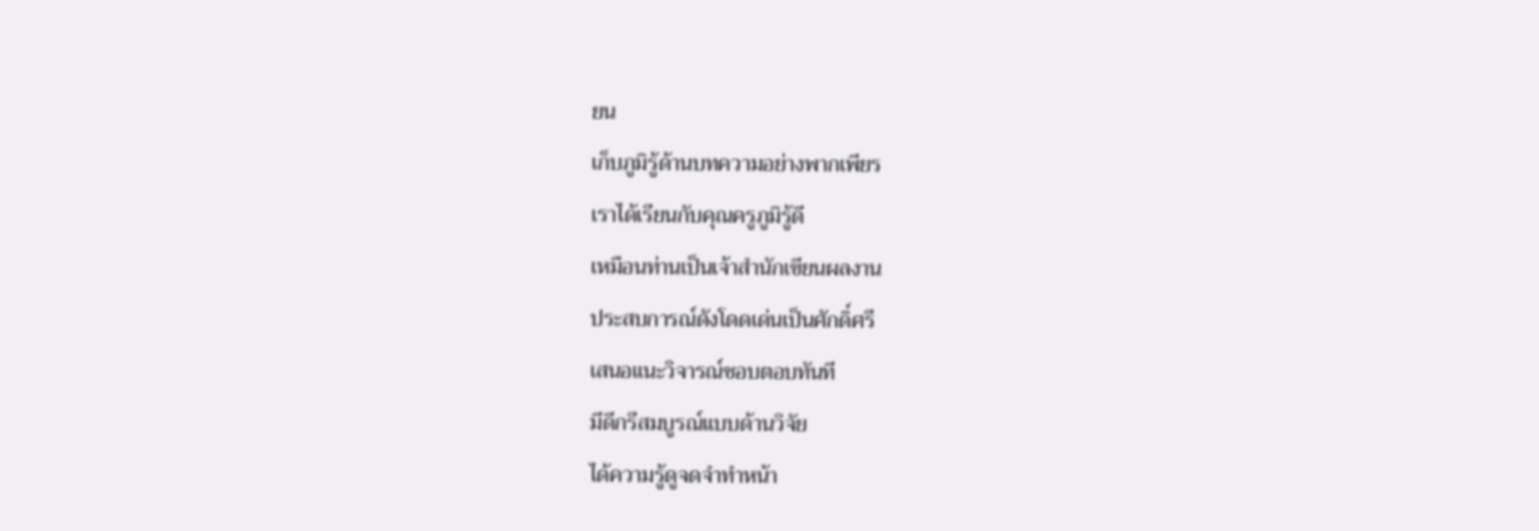ยน
เก็บภูมิรู้ด้านบทความอย่างพากเพียร
เราได้เรียนกับคุณครูภูมิรู้ดี
เหมือนท่านเป็นเจ้าสำนักเขียนผลงาน
ประสบการณ์ดังโดดเด่นเป็นศักดิ์ศรี
เสนอแนะวิจารณ์ชอบตอบทันที
มีดีกรีสมบูรณ์แบบด้านวิจัย
ได้ความรู้ดูจดจำทำหน้า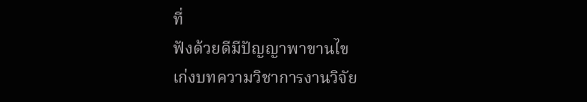ที่
ฟังด้วยดีมีปัญญาพาขานไข
เก่งบทความวิชาการงานวิจัย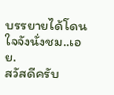บรรยายได้โดนใจจังนั่งชม..เอย.
สวัสดีครับ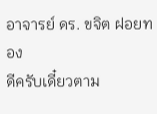อาจารย์ ดร. ขจิต ฝอยทอง
ดีครับเดี๋ยวตาม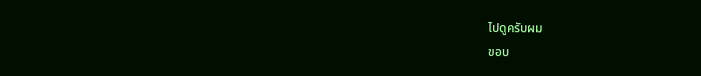ไปดูครับผม
ขอบ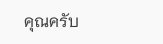คุณครับ